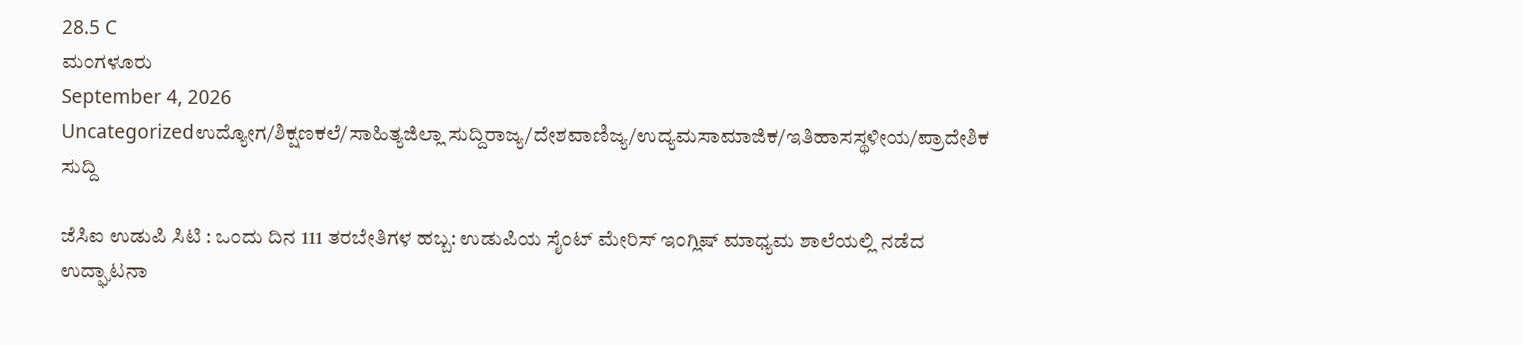28.5 C
ಮಂಗಳೂರು
September 4, 2026
Uncategorizedಉದ್ಯೋಗ/ಶಿಕ್ಷಣಕಲೆ/ಸಾಹಿತ್ಯಜಿಲ್ಲಾ ಸುದ್ದಿರಾಜ್ಯ/ದೇಶವಾಣಿಜ್ಯ/ಉದ್ಯಮಸಾಮಾಜಿಕ/ಇತಿಹಾಸಸ್ಥಳೀಯ/ಪ್ರಾದೇಶಿಕ ಸುದ್ದಿ

ಜೆಸಿಐ ಉಡುಪಿ ಸಿಟಿ : ಒಂದು ದಿನ 111 ತರಬೇತಿಗಳ ಹಬ್ಬ: ಉಡುಪಿಯ ಸೈಂಟ್ ಮೇರಿಸ್‌ ಇಂಗ್ಲಿಷ್ ಮಾಧ್ಯಮ ಶಾಲೆಯಲ್ಲಿ ನಡೆದ ಉದ್ಘಾಟನಾ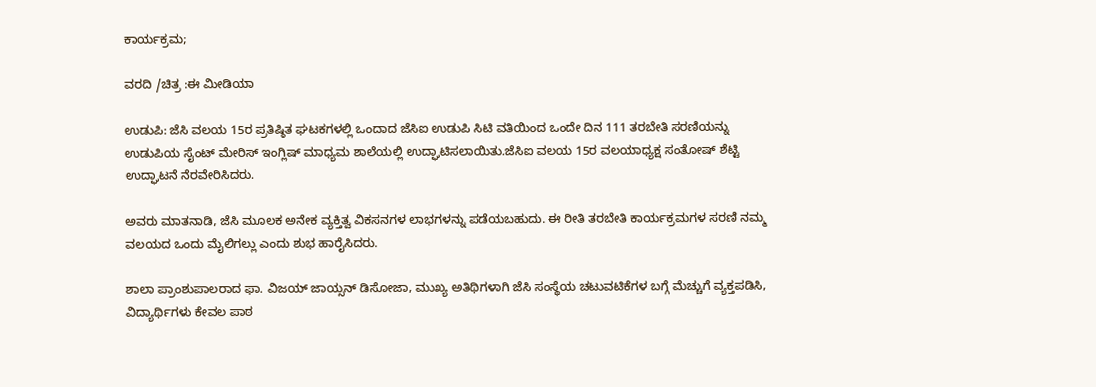ಕಾರ್ಯಕ್ರಮ;

ವರದಿ /ಚಿತ್ರ :ಈ ಮೀಡಿಯಾ

ಉಡುಪಿ: ಜೆಸಿ ವಲಯ 15ರ ಪ್ರತಿಷ್ಠಿತ ಘಟಕಗಳಲ್ಲಿ ಒಂದಾದ ಜೆಸಿಐ ಉಡುಪಿ ಸಿಟಿ ವತಿಯಿಂದ ಒಂದೇ ದಿನ 111 ತರಬೇತಿ ಸರಣಿಯನ್ನು ಉಡುಪಿಯ ಸೈಂಟ್ ಮೇರಿಸ್ ಇಂಗ್ಲಿಷ್ ಮಾಧ್ಯಮ ಶಾಲೆಯಲ್ಲಿ ಉದ್ಘಾಟಿಸಲಾಯಿತು.ಜೆಸಿಐ ವಲಯ 15ರ ವಲಯಾಧ್ಯಕ್ಷ ಸಂತೋಷ್ ಶೆಟ್ಟಿ ಉದ್ಘಾಟನೆ ನೆರವೇರಿಸಿದರು.

ಅವರು ಮಾತನಾಡಿ, ಜೆಸಿ ಮೂಲಕ ಅನೇಕ ವ್ಯಕ್ತಿತ್ವ ವಿಕಸನಗಳ ಲಾಭಗಳನ್ನು ಪಡೆಯಬಹುದು. ಈ ರೀತಿ ತರಬೇತಿ ಕಾರ್ಯಕ್ರಮಗಳ ಸರಣಿ ನಮ್ಮ ವಲಯದ ಒಂದು ಮೈಲಿಗಲ್ಲು ಎಂದು ಶುಭ ಹಾರೈಸಿದರು.

ಶಾಲಾ ಪ್ರಾಂಶುಪಾಲರಾದ ಫಾ. ವಿಜಯ್ ಜಾಯ್ಸನ್ ಡಿಸೋಜಾ, ಮುಖ್ಯ ಅತಿಥಿಗಳಾಗಿ ಜೆಸಿ ಸಂಸ್ಥೆಯ ಚಟುವಟಿಕೆಗಳ ಬಗ್ಗೆ ಮೆಚ್ಚುಗೆ ವ್ಯಕ್ತಪಡಿಸಿ, ವಿದ್ಯಾರ್ಥಿಗಳು ಕೇವಲ ಪಾಠ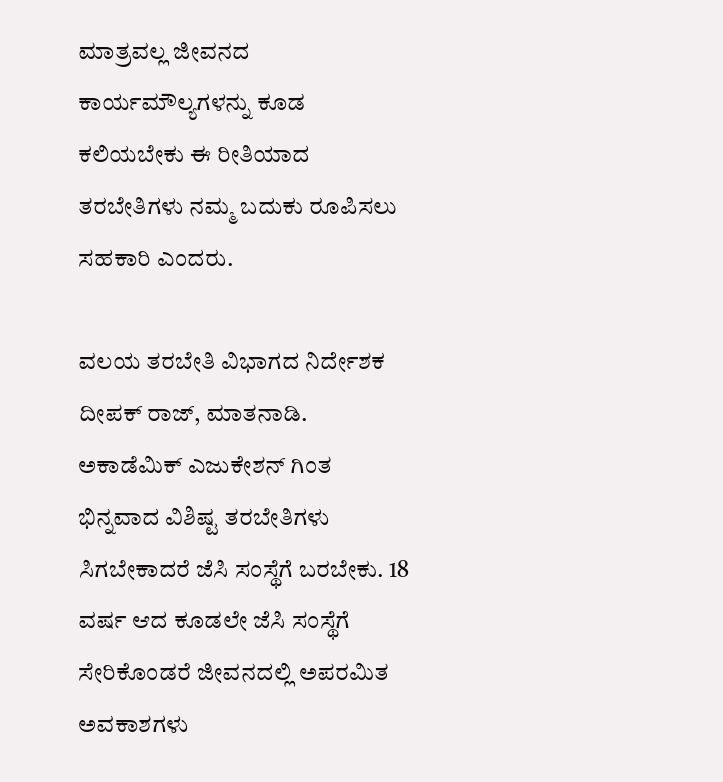ಮಾತ್ರವಲ್ಲ ಜೀವನದ ಕಾರ್ಯಮೌಲ್ಯಗಳನ್ನು ಕೂಡ ಕಲಿಯಬೇಕು ಈ ರೀತಿಯಾದ ತರಬೇತಿಗಳು ನಮ್ಮ ಬದುಕು ರೂಪಿಸಲು ಸಹಕಾರಿ ಎಂದರು.

ವಲಯ ತರಬೇತಿ ವಿಭಾಗದ ನಿರ್ದೇಶಕ ದೀಪಕ್ ರಾಜ್, ಮಾತನಾಡಿ. ಅಕಾಡೆಮಿಕ್ ಎಜುಕೇಶನ್ ಗಿಂತ ಭಿನ್ನವಾದ ವಿಶಿಷ್ಟ ತರಬೇತಿಗಳು ಸಿಗಬೇಕಾದರೆ ಜೆಸಿ ಸಂಸ್ಥೆಗೆ ಬರಬೇಕು. 18 ವರ್ಷ ಆದ ಕೂಡಲೇ ಜೆಸಿ ಸಂಸ್ಥೆಗೆ ಸೇರಿಕೊಂಡರೆ ಜೀವನದಲ್ಲಿ ಅಪರಮಿತ ಅವಕಾಶಗಳು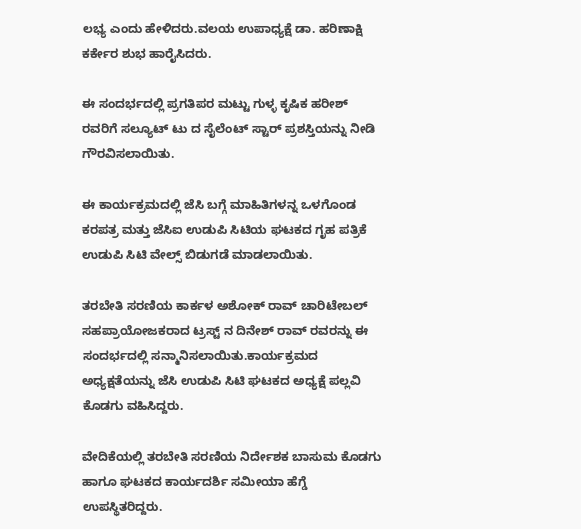ಲಭ್ಯ ಎಂದು ಹೇಳಿದರು.ವಲಯ ಉಪಾಧ್ಯಕ್ಷೆ ಡಾ. ಹರಿಣಾಕ್ಷಿ ಕರ್ಕೇರ ಶುಭ ಹಾರೈಸಿದರು.

ಈ ಸಂದರ್ಭದಲ್ಲಿ ಪ್ರಗತಿಪರ ಮಟ್ಟು ಗುಳ್ಳ ಕೃಷಿಕ ಹರೀಶ್ ರವರಿಗೆ ಸಲ್ಯೂಟ್ ಟು ದ ಸೈಲೆಂಟ್ ಸ್ಟಾರ್ ಪ್ರಶಸ್ತಿಯನ್ನು ನೀಡಿ ಗೌರವಿಸಲಾಯಿತು.

ಈ ಕಾರ್ಯಕ್ರಮದಲ್ಲಿ ಜೆಸಿ ಬಗ್ಗೆ ಮಾಹಿತಿಗಳನ್ನ ಒಳಗೊಂಡ ಕರಪತ್ರ ಮತ್ತು ಜೆಸಿಐ ಉಡುಪಿ ಸಿಟಿಯ ಘಟಕದ ಗೃಹ ಪತ್ರಿಕೆ ಉಡುಪಿ ಸಿಟಿ ವೇಲ್ಸ್ ಬಿಡುಗಡೆ ಮಾಡಲಾಯಿತು.

ತರಬೇತಿ ಸರಣಿಯ ಕಾರ್ಕಳ ಅಶೋಕ್ ರಾವ್ ಚಾರಿಟೇಬಲ್ ಸಹಪ್ರಾಯೋಜಕರಾದ ಟ್ರಸ್ಟ್ ನ ದಿನೇಶ್ ರಾವ್ ರವರನ್ನು ಈ ಸಂದರ್ಭದಲ್ಲಿ ಸನ್ಮಾನಿಸಲಾಯಿತು.ಕಾರ್ಯಕ್ರಮದ ಅಧ್ಯಕ್ಷತೆಯನ್ನು ಜೆಸಿ ಉಡುಪಿ ಸಿಟಿ ಘಟಕದ ಅಧ್ಯಕ್ಷೆ ಪಲ್ಲವಿ ಕೊಡಗು ವಹಿಸಿದ್ದರು.

ವೇದಿಕೆಯಲ್ಲಿ ತರಬೇತಿ ಸರಣಿಯ ನಿರ್ದೇಶಕ ಬಾಸುಮ ಕೊಡಗು ಹಾಗೂ ಘಟಕದ ಕಾರ್ಯದರ್ಶಿ ಸಮೀಯಾ ಹೆಗ್ಡೆ ಉಪಸ್ಥಿತರಿದ್ದರು.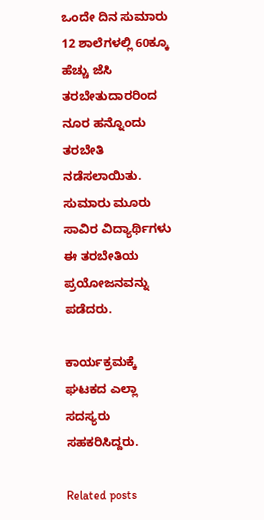ಒಂದೇ ದಿನ ಸುಮಾರು 12 ಶಾಲೆಗಳಲ್ಲಿ 60ಕ್ಕೂ ಹೆಚ್ಚು ಜೆಸಿ ತರಬೇತುದಾರರಿಂದ ನೂರ ಹನ್ನೊಂದು ತರಬೇತಿ ನಡೆಸಲಾಯಿತು. ಸುಮಾರು ಮೂರು ಸಾವಿರ ವಿದ್ಯಾರ್ಥಿಗಳು ಈ ತರಬೇತಿಯ ಪ್ರಯೋಜನವನ್ನು ಪಡೆದರು.

ಕಾರ್ಯಕ್ರಮಕ್ಕೆ ಘಟಕದ ಎಲ್ಲಾ ಸದಸ್ಯರು ಸಹಕರಿಸಿದ್ದರು.

Related posts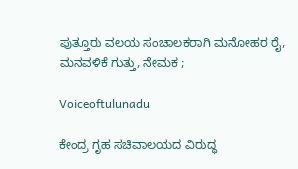ಪುತ್ತೂರು ವಲಯ ಸಂಚಾಲಕರಾಗಿ ಮನೋಹರ ರೈ, ಮನವಳಿಕೆ ಗುತ್ತು, ನೇಮಕ ;

Voiceoftulunadu

ಕೇಂದ್ರ ಗೃಹ ಸಚಿವಾಲಯದ ವಿರುದ್ಧ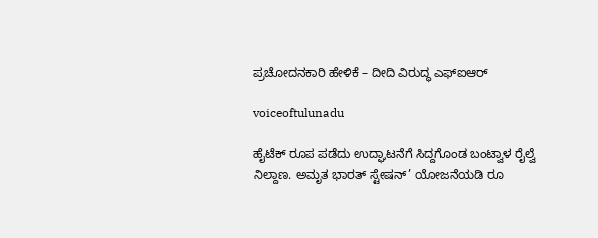ಪ್ರಚೋದನಕಾರಿ ಹೇಳಿಕೆ – ದೀದಿ ವಿರುದ್ಧ ಎಫ್‌ಐಆರ್

voiceoftulunadu

ಹೈಟೆಕ್ ರೂಪ ಪಡೆದು ಉದ್ಘಾಟನೆಗೆ ಸಿದ್ದಗೊಂಡ ಬಂಟ್ವಾಳ ರೈಲ್ವೆ ನಿಲ್ದಾಣ. ಅಮೃತ ಭಾರತ್ ಸ್ಟೇಷನ್’ ಯೋಜನೆಯಡಿ ರೂ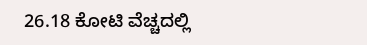26.18 ಕೋಟಿ ವೆಚ್ಚದಲ್ಲಿ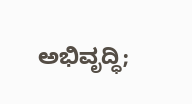ಅಭಿವೃದ್ಧಿ;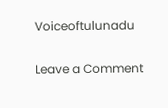Voiceoftulunadu

Leave a Comment